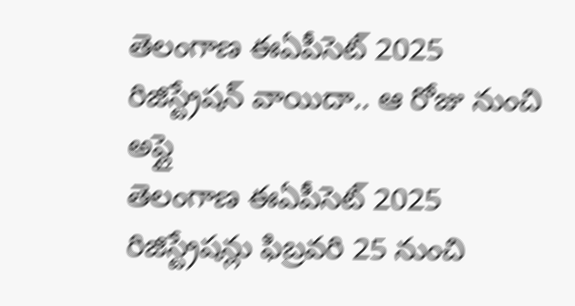తెలంగాణ ఈఏపీసెట్ 2025 రిజిస్ట్రేషన్ వాయిదా.. ఆ రోజు నుంచి అప్లై
తెలంగాణ ఈఏపీసెట్ 2025 రిజిస్ట్రేషన్లు ఫిబ్రవరి 25 నుంచి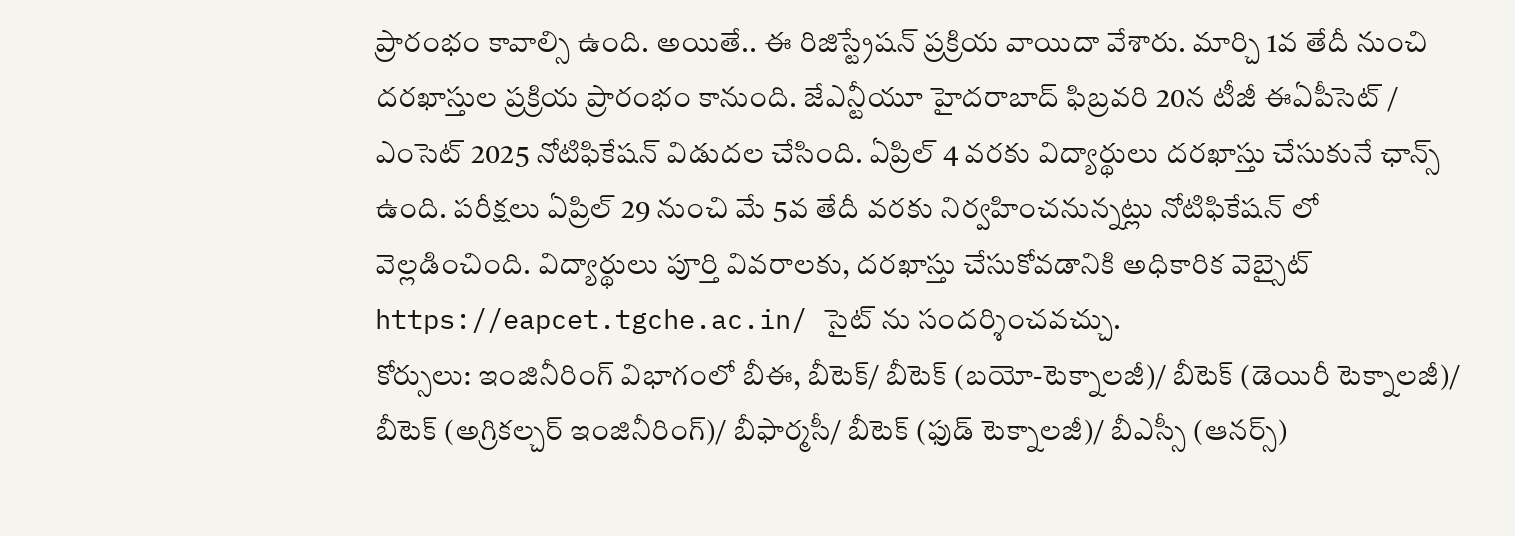ప్రారంభం కావాల్సి ఉంది. అయితే.. ఈ రిజిస్ట్రేషన్ ప్రక్రియ వాయిదా వేశారు. మార్చి 1వ తేదీ నుంచి దరఖాస్తుల ప్రక్రియ ప్రారంభం కానుంది. జేఎన్టీయూ హైదరాబాద్ ఫిబ్రవరి 20న టీజీ ఈఏపీసెట్ / ఎంసెట్ 2025 నోటిఫికేషన్ విడుదల చేసింది. ఏప్రిల్ 4 వరకు విద్యార్థులు దరఖాస్తు చేసుకునే ఛాన్స్ ఉంది. పరీక్షలు ఏప్రిల్ 29 నుంచి మే 5వ తేదీ వరకు నిర్వహించనున్నట్లు నోటిఫికేషన్ లో వెల్లడించింది. విద్యార్థులు పూర్తి వివరాలకు, దరఖాస్తు చేసుకోవడానికి అధికారిక వెబ్సైట్ https://eapcet.tgche.ac.in/ సైట్ ను సందర్శించవచ్చు.
కోర్సులు: ఇంజినీరింగ్ విభాగంలో బీఈ, బీటెక్/ బీటెక్ (బయో-టెక్నాలజీ)/ బీటెక్ (డెయిరీ టెక్నాలజీ)/ బీటెక్ (అగ్రికల్చర్ ఇంజినీరింగ్)/ బీఫార్మసీ/ బీటెక్ (ఫుడ్ టెక్నాలజీ)/ బీఎస్సీ (ఆనర్స్)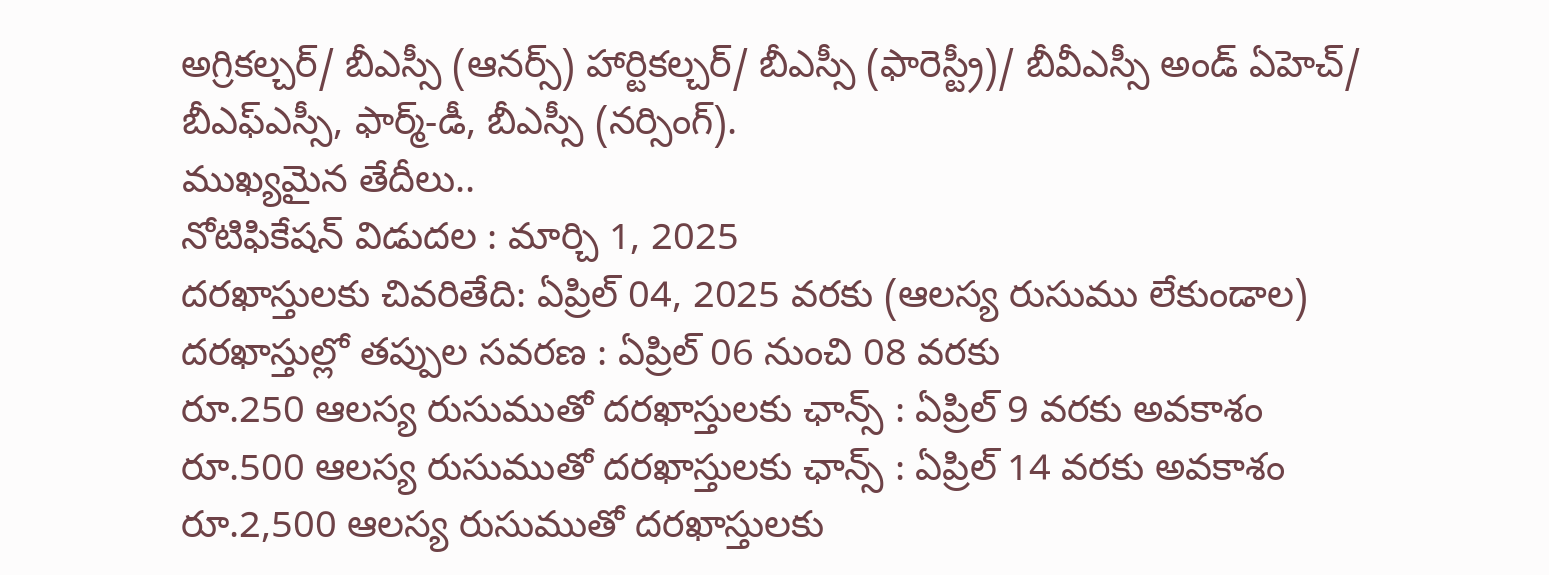అగ్రికల్చర్/ బీఎస్సీ (ఆనర్స్) హార్టికల్చర్/ బీఎస్సీ (ఫారెస్ట్రీ)/ బీవీఎస్సీ అండ్ ఏహెచ్/ బీఎఫ్ఎస్సీ, ఫార్మ్-డీ, బీఎస్సీ (నర్సింగ్).
ముఖ్యమైన తేదీలు..
నోటిఫికేషన్ విడుదల : మార్చి 1, 2025
దరఖాస్తులకు చివరితేది: ఏప్రిల్ 04, 2025 వరకు (ఆలస్య రుసుము లేకుండాల)
దరఖాస్తుల్లో తప్పుల సవరణ : ఏప్రిల్ 06 నుంచి 08 వరకు
రూ.250 ఆలస్య రుసుముతో దరఖాస్తులకు ఛాన్స్ : ఏప్రిల్ 9 వరకు అవకాశం
రూ.500 ఆలస్య రుసుముతో దరఖాస్తులకు ఛాన్స్ : ఏప్రిల్ 14 వరకు అవకాశం
రూ.2,500 ఆలస్య రుసుముతో దరఖాస్తులకు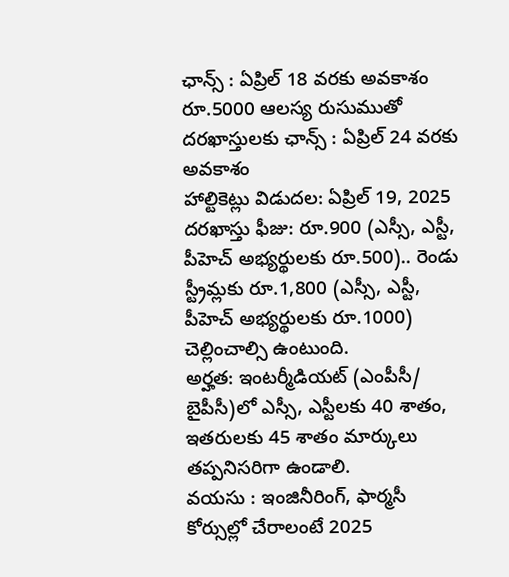ఛాన్స్ : ఏప్రిల్ 18 వరకు అవకాశం
రూ.5000 ఆలస్య రుసుముతో దరఖాస్తులకు ఛాన్స్ : ఏప్రిల్ 24 వరకు అవకాశం
హాల్టికెట్లు విడుదల: ఏప్రిల్ 19, 2025
దరఖాస్తు ఫీజు: రూ.900 (ఎస్సీ, ఎస్టీ, పీహెచ్ అభ్యర్థులకు రూ.500).. రెండు స్ట్రీమ్లకు రూ.1,800 (ఎస్సీ, ఎస్టీ, పీహెచ్ అభ్యర్థులకు రూ.1000) చెల్లించాల్సి ఉంటుంది.
అర్హత: ఇంటర్మీడియట్ (ఎంపీసీ/ బైపీసీ)లో ఎస్సీ, ఎస్టీలకు 40 శాతం, ఇతరులకు 45 శాతం మార్కులు తప్పనిసరిగా ఉండాలి.
వయసు : ఇంజినీరింగ్, ఫార్మసీ కోర్సుల్లో చేరాలంటే 2025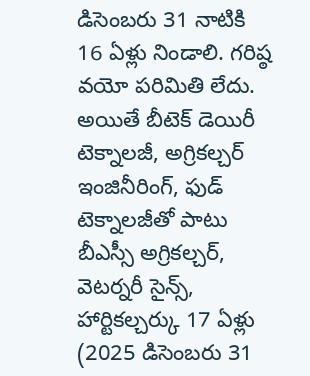డిసెంబరు 31 నాటికి 16 ఏళ్లు నిండాలి. గరిష్ఠ వయో పరిమితి లేదు. అయితే బీటెక్ డెయిరీ టెక్నాలజీ, అగ్రికల్చర్ ఇంజినీరింగ్, ఫుడ్ టెక్నాలజీతో పాటు బీఎస్సీ అగ్రికల్చర్, వెటర్నరీ సైన్స్, హార్టికల్చర్కు 17 ఏళ్లు (2025 డిసెంబరు 31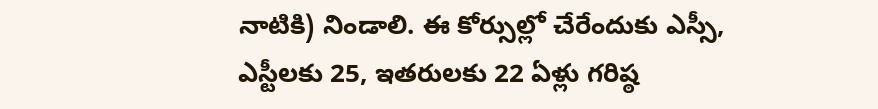నాటికి) నిండాలి. ఈ కోర్సుల్లో చేరేందుకు ఎస్సీ, ఎస్టీలకు 25, ఇతరులకు 22 ఏళ్లు గరిష్ఠ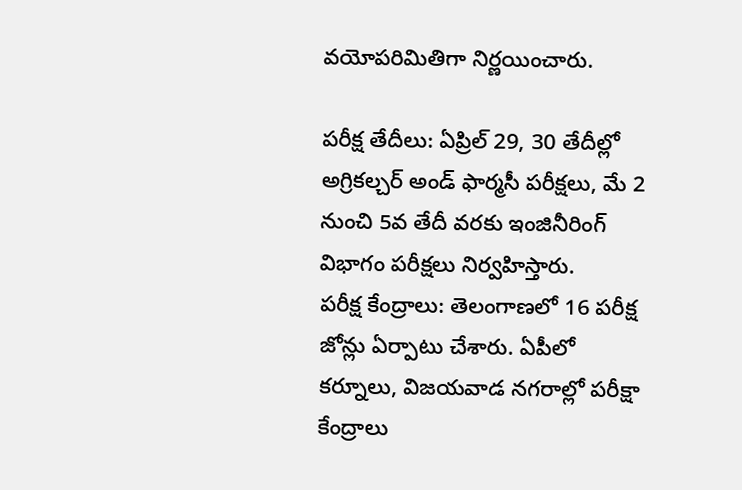వయోపరిమితిగా నిర్ణయించారు.

పరీక్ష తేదీలు: ఏప్రిల్ 29, 30 తేదీల్లో అగ్రికల్చర్ అండ్ ఫార్మసీ పరీక్షలు, మే 2 నుంచి 5వ తేదీ వరకు ఇంజినీరింగ్ విభాగం పరీక్షలు నిర్వహిస్తారు.
పరీక్ష కేంద్రాలు: తెలంగాణలో 16 పరీక్ష జోన్లు ఏర్పాటు చేశారు. ఏపీలో కర్నూలు, విజయవాడ నగరాల్లో పరీక్షా కేంద్రాలు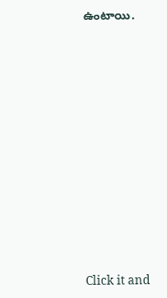ఉంటాయి.












Click it and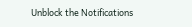Unblock the Notifications